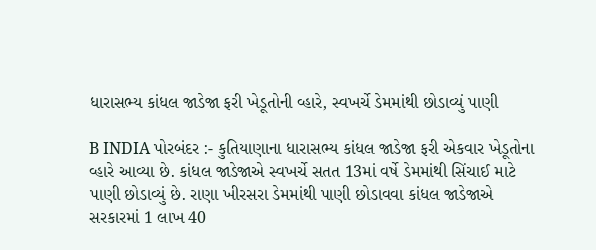ધારાસભ્ય કાંધલ જાડેજા ફરી ખેડૂતોની વ્હારે, સ્વખર્ચે ડેમમાંથી છોડાવ્યું પાણી

B INDIA પોરબંદર :- કુતિયાણાના ધારાસભ્ય કાંધલ જાડેજા ફરી એકવાર ખેડૂતોના વ્હારે આવ્યા છે. કાંધલ જાડેજાએ સ્વખર્ચે સતત 13માં વર્ષે ડેમમાંથી સિંચાઈ માટે પાણી છોડાવ્યું છે. રાણા ખીરસરા ડેમમાંથી પાણી છોડાવવા કાંધલ જાડેજાએ સરકારમાં 1 લાખ 40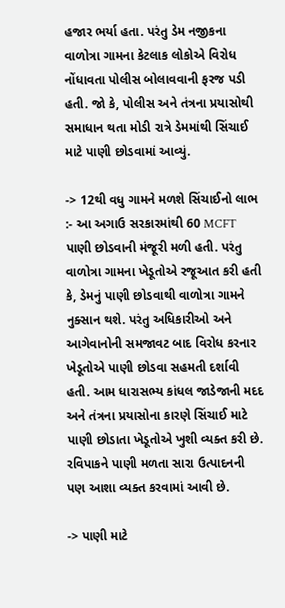હજાર ભર્યા હતા. પરંતુ ડેમ નજીકના વાળોત્રા ગામના કેટલાક લોકોએ વિરોધ નોંધાવતા પોલીસ બોલાવવાની ફરજ પડી હતી. જો કે, પોલીસ અને તંત્રના પ્રયાસોથી સમાધાન થતા મોડી રાત્રે ડેમમાંથી સિંચાઈ માટે પાણી છોડવામાં આવ્યું.

-> 12થી વધુ ગામને મળશે સિંચાઈનો લાભ :- આ અગાઉ સરકારમાંથી 60 MCFT પાણી છોડવાની મંજૂરી મળી હતી. પરંતુ વાળોત્રા ગામના ખેડૂતોએ રજૂઆત કરી હતી કે, ડેમનું પાણી છોડવાથી વાળોત્રા ગામને નુક્સાન થશે. પરંતુ અધિકારીઓ અને આગેવાનોની સમજાવટ બાદ વિરોધ કરનાર ખેડૂતોએ પાણી છોડવા સહમતી દર્શાવી હતી. આમ ધારાસભ્ય કાંધલ જાડેજાની મદદ અને તંત્રના પ્રયાસોના કારણે સિંચાઈ માટે પાણી છોડાતા ખેડૂતોએ ખુશી વ્યક્ત કરી છે. રવિપાકને પાણી મળતા સારા ઉત્પાદનની પણ આશા વ્યક્ત કરવામાં આવી છે.

-> પાણી માટે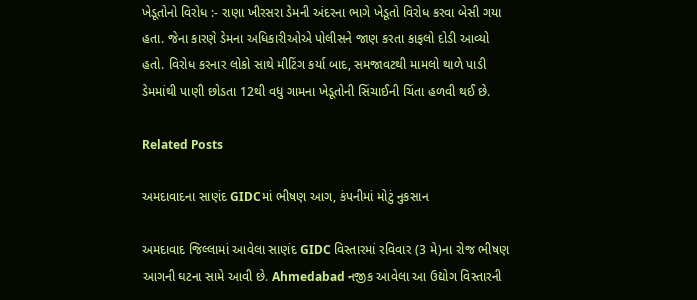ખેડૂતોનો વિરોધ :- રાણા ખીરસરા ડેમની અંદરના ભાગે ખેડૂતો વિરોધ કરવા બેસી ગયા હતા. જેના કારણે ડેમના અધિકારીઓએ પોલીસને જાણ કરતા કાફલો દોડી આવ્યો હતો. વિરોધ કરનાર લોકો સાથે મીટિંગ કર્યા બાદ, સમજાવટથી મામલો થાળે પાડી ડેમમાંથી પાણી છોડતા 12થી વધુ ગામના ખેડૂતોની સિંચાઈની ચિંતા હળવી થઈ છે.

Related Posts

અમદાવાદના સાણંદ GIDCમાં ભીષણ આગ, કંપનીમાં મોટું નુકસાન

અમદાવાદ જિલ્લામાં આવેલા સાણંદ GIDC વિસ્તારમાં રવિવાર (3 મે)ના રોજ ભીષણ આગની ઘટના સામે આવી છે. Ahmedabad નજીક આવેલા આ ઉદ્યોગ વિસ્તારની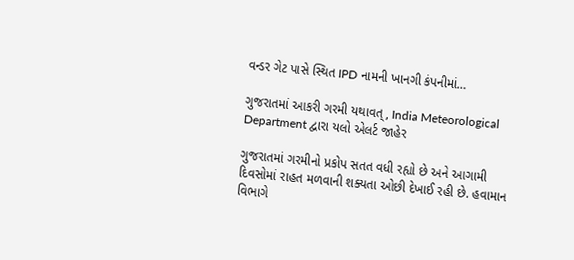વન્ડર ગેટ પાસે સ્થિત IPD નામની ખાનગી કંપનીમાં…

ગુજરાતમાં આકરી ગરમી યથાવત્, India Meteorological Department દ્વારા યલો એલર્ટ જાહેર

ગુજરાતમાં ગરમીનો પ્રકોપ સતત વધી રહ્યો છે અને આગામી દિવસોમાં રાહત મળવાની શક્યતા ઓછી દેખાઈ રહી છે. હવામાન વિભાગે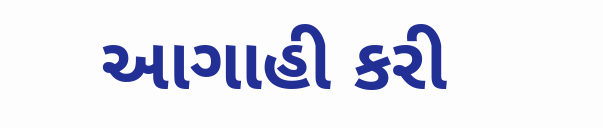આગાહી કરી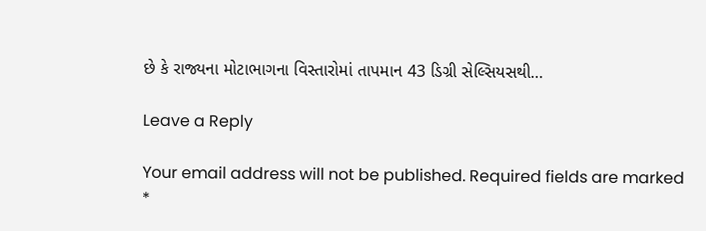છે કે રાજ્યના મોટાભાગના વિસ્તારોમાં તાપમાન 43 ડિગ્રી સેલ્સિયસથી…

Leave a Reply

Your email address will not be published. Required fields are marked *